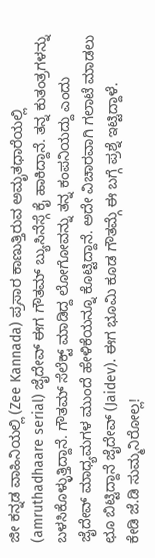ಜೀ ಕನ್ನಡ ವಾಹಿನಿಯಲ್ಲಿ (Zee Kannada) ಪ್ರಸಾರ ಕಾಣುತ್ತಿರುವ ಅಮೃತಧಾರೆಯಲ್ಲಿ (amruthadhaare serial) ಜೈದೇವ್ ಈಗ ಗೌತಮ್ ಬ್ಯುಸಿನೆಸ್ಗೆ ಕೈ ಹಾಕಿದ್ದಾನೆ. ತನ್ನ ಕುತಂತ್ರಗಳನ್ನು ಬಳಸಿಕೊಳ್ಳುತ್ತಿದ್ದಾನೆ. ಗೌತಮ್ ಸೆಲೆಕ್ಟ್ ಮಾಡಿದ್ದ ಲೋಗೋವನ್ನು ತನ್ನ ಕಂಪನಿಯದ್ದು ಎಂದು ಜೈದೇವ್ ಮಾಧ್ಯಮಗಳ ಮುಂದೆ ಹೇಳಿಕೆಯನ್ನೂ ಕೊಟ್ಟಿದ್ದಾನೆ. ಅದೇ ವಿಚಾರವಾಗಿ ಗಲಾಟೆ ಮಾಡಲು ಛೂ ಬಿಟ್ಟಿದ್ದಾನೆ ಜೈದೇವ್ (Jaidev). ಈಗ ಭೂಮಿ ಕೂಡ ಗೌತಮ್ಗೆ ಈ ಬಗ್ಗೆ ಪ್ರಶ್ನೆ ಇಟ್ಟಿದ್ದಾಳೆ.
ಕೇಡಿ ಜೆ.ಡಿ ಸುಮ್ಮನಿರೋಲ್ಲ!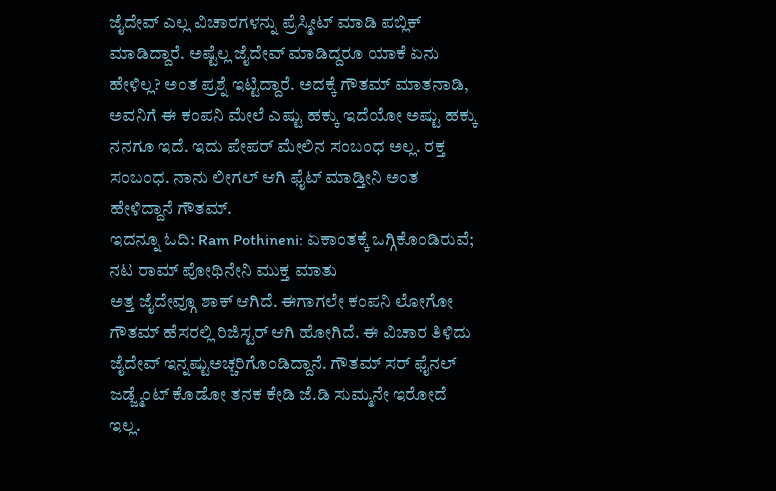ಜೈದೇವ್ ಎಲ್ಲ ವಿಚಾರಗಳನ್ನು ಪ್ರೆಸ್ಮೀಟ್ ಮಾಡಿ ಪಬ್ಲಿಕ್ ಮಾಡಿದ್ದಾರೆ. ಅಷ್ಟೆಲ್ಲ ಜೈದೇವ್ ಮಾಡಿದ್ದರೂ ಯಾಕೆ ಏನು ಹೇಳಿಲ್ಲ? ಅಂತ ಪ್ರಶ್ನೆ ಇಟ್ಟಿದ್ದಾರೆ. ಅದಕ್ಕೆ ಗೌತಮ್ ಮಾತನಾಡಿ, ಅವನಿಗೆ ಈ ಕಂಪನಿ ಮೇಲೆ ಎಷ್ಟು ಹಕ್ಕು ಇದೆಯೋ ಅಷ್ಟು ಹಕ್ಕು ನನಗೂ ಇದೆ. ಇದು ಪೇಪರ್ ಮೇಲಿನ ಸಂಬಂಧ ಅಲ್ಲ. ರಕ್ತ ಸಂಬಂಧ. ನಾನು ಲೀಗಲ್ ಆಗಿ ಫೈಟ್ ಮಾಡ್ತೀನಿ ಅಂತ ಹೇಳಿದ್ದಾನೆ ಗೌತಮ್.
ಇದನ್ನೂ ಓದಿ: Ram Pothineni: ಏಕಾಂತಕ್ಕೆ ಒಗ್ಗಿಕೊಂಡಿರುವೆ; ನಟ ರಾಮ್ ಪೋಥಿನೇನಿ ಮುಕ್ತ ಮಾತು
ಅತ್ತ ಜೈದೇವ್ಗೂ ಶಾಕ್ ಆಗಿದೆ. ಈಗಾಗಲೇ ಕಂಪನಿ ಲೋಗೋ ಗೌತಮ್ ಹೆಸರಲ್ಲಿ ರಿಜಿಸ್ಟರ್ ಆಗಿ ಹೋಗಿದೆ. ಈ ವಿಚಾರ ತಿಳಿದು ಜೈದೇವ್ ಇನ್ನಷ್ಟುಅಚ್ಚರಿಗೊಂಡಿದ್ದಾನೆ. ಗೌತಮ್ ಸರ್ ಫೈನಲ್ ಜಡ್ಜ್ಮೆಂಟ್ ಕೊಡೋ ತನಕ ಕೇಡಿ ಜೆ.ಡಿ ಸುಮ್ಮನೇ ಇರೋದೆ ಇಲ್ಲ.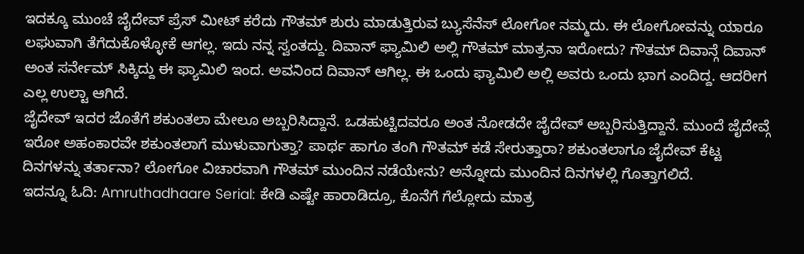ಇದಕ್ಕೂ ಮುಂಚೆ ಜೈದೇವ್ ಪ್ರೆಸ್ ಮೀಟ್ ಕರೆದು ಗೌತಮ್ ಶುರು ಮಾಡುತ್ತಿರುವ ಬ್ಯುಸೆನೆಸ್ ಲೋಗೋ ನಮ್ಮದು. ಈ ಲೋಗೋವನ್ನು ಯಾರೂ ಲಘುವಾಗಿ ತೆಗೆದುಕೊಳ್ಳೋಕೆ ಆಗಲ್ಲ. ಇದು ನನ್ನ ಸ್ವಂತದ್ದು. ದಿವಾನ್ ಫ್ಯಾಮಿಲಿ ಅಲ್ಲಿ ಗೌತಮ್ ಮಾತ್ರನಾ ಇರೋದು? ಗೌತಮ್ ದಿವಾನ್ಗೆ ದಿವಾನ್ ಅಂತ ಸರ್ನೇಮ್ ಸಿಕ್ಕಿದ್ದು ಈ ಫ್ಯಾಮಿಲಿ ಇಂದ. ಅವನಿಂದ ದಿವಾನ್ ಆಗಿಲ್ಲ. ಈ ಒಂದು ಫ್ಯಾಮಿಲಿ ಅಲ್ಲಿ ಅವರು ಒಂದು ಭಾಗ ಎಂದಿದ್ದ. ಆದರೀಗ ಎಲ್ಲ ಉಲ್ಟಾ ಆಗಿದೆ.
ಜೈದೇವ್ ಇದರ ಜೊತೆಗೆ ಶಕುಂತಲಾ ಮೇಲೂ ಅಬ್ಬರಿಸಿದ್ದಾನೆ. ಒಡಹುಟ್ಟಿದವರೂ ಅಂತ ನೋಡದೇ ಜೈದೇವ್ ಅಬ್ಬರಿಸುತ್ತಿದ್ದಾನೆ. ಮುಂದೆ ಜೈದೇವ್ಗೆ ಇರೋ ಅಹಂಕಾರವೇ ಶಕುಂತಲಾಗೆ ಮುಳುವಾಗುತ್ತಾ? ಪಾರ್ಥ ಹಾಗೂ ತಂಗಿ ಗೌತಮ್ ಕಡೆ ಸೇರುತ್ತಾರಾ? ಶಕುಂತಲಾಗೂ ಜೈದೇವ್ ಕೆಟ್ಟ ದಿನಗಳನ್ನು ತರ್ತಾನಾ? ಲೋಗೋ ವಿಚಾರವಾಗಿ ಗೌತಮ್ ಮುಂದಿನ ನಡೆಯೇನು? ಅನ್ನೋದು ಮುಂದಿನ ದಿನಗಳಲ್ಲಿ ಗೊತ್ತಾಗಲಿದೆ.
ಇದನ್ನೂ ಓದಿ: Amruthadhaare Serial: ಕೇಡಿ ಎಷ್ಟೇ ಹಾರಾಡಿದ್ರೂ, ಕೊನೆಗೆ ಗೆಲ್ಲೋದು ಮಾತ್ರ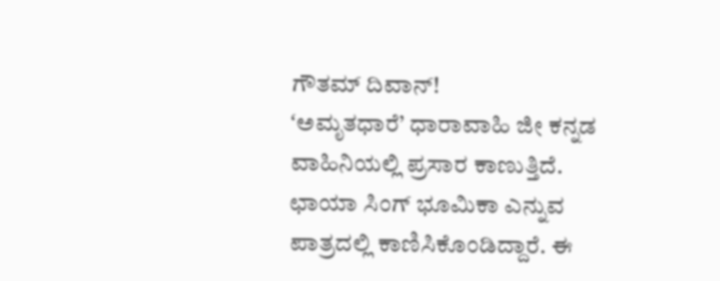ಗೌತಮ್ ದಿವಾನ್!
ʻಅಮೃತಧಾರೆ’ ಧಾರಾವಾಹಿ ಜೀ ಕನ್ನಡ ವಾಹಿನಿಯಲ್ಲಿ ಪ್ರಸಾರ ಕಾಣುತ್ತಿದೆ. ಛಾಯಾ ಸಿಂಗ್ ಭೂಮಿಕಾ ಎನ್ನುವ ಪಾತ್ರದಲ್ಲಿ ಕಾಣಿಸಿಕೊಂಡಿದ್ದಾರೆ. ಈ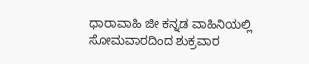ಧಾರಾವಾಹಿ ಜೀ ಕನ್ನಡ ವಾಹಿನಿಯಲ್ಲಿ ಸೋಮವಾರದಿಂದ ಶುಕ್ರವಾರ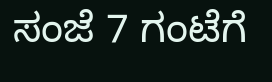ಸಂಜೆ 7 ಗಂಟೆಗೆ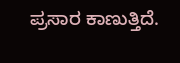ಪ್ರಸಾರ ಕಾಣುತ್ತಿದೆ.